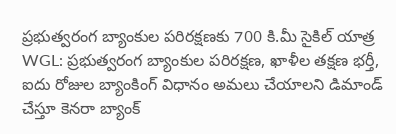ప్రభుత్వరంగ బ్యాంకుల పరిరక్షణకు 700 కి.మీ సైకిల్ యాత్ర
WGL: ప్రభుత్వరంగ బ్యాంకుల పరిరక్షణ, ఖాళీల తక్షణ భర్తీ, ఐదు రోజుల బ్యాంకింగ్ విధానం అమలు చేయాలని డిమాండ్ చేస్తూ కెనరా బ్యాంక్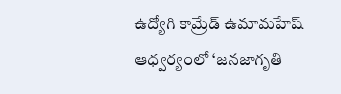ఉద్యోగి కామ్రేడ్ ఉమామహేష్ ఆధ్వర్యంలో ‘జనజాగృతి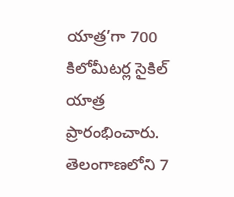యాత్ర’గా 700 కిలోమీటర్ల సైకిల్ యాత్ర ప్రారంభించారు. తెలంగాణలోని 7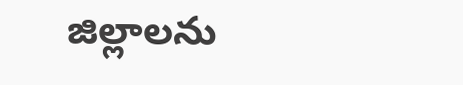జిల్లాలను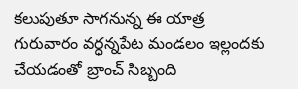కలుపుతూ సాగనున్న ఈ యాత్ర గురువారం వర్ధన్నపేట మండలం ఇల్లందకు చేయడంతో బ్రాంచ్ సిబ్బంది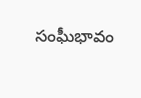సంఘీభావం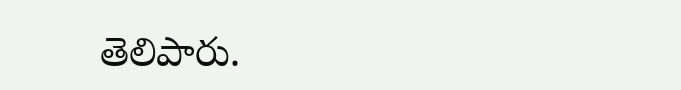తెలిపారు.